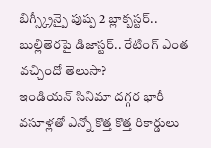బిగ్స్క్రీన్పై పుష్ప 2 బ్లాక్బస్టర్.. బుల్లితెరపై డిజాస్టర్.. రేటింగ్ ఎంత వచ్చిందో తెలుసా?
ఇండియన్ సినిమా దగ్గర భారీ వసూళ్లతో ఎన్నో కొత్త కొత్త రికార్డులు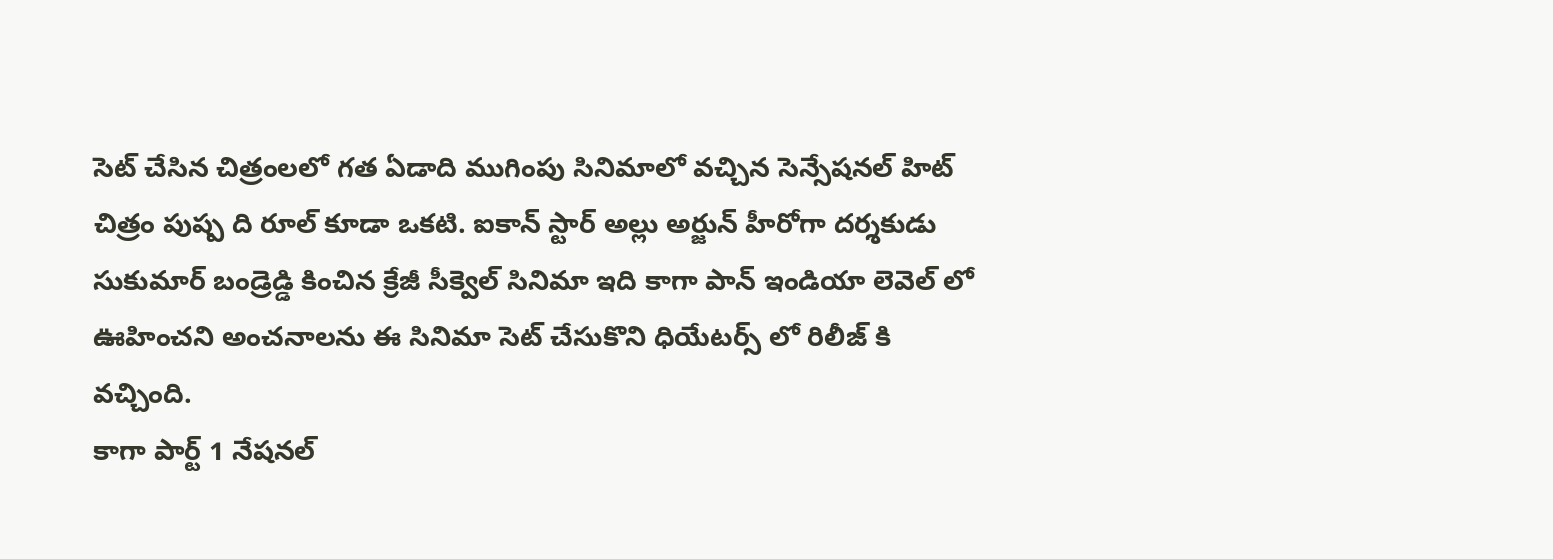సెట్ చేసిన చిత్రంలలో గత ఏడాది ముగింపు సినిమాలో వచ్చిన సెన్సేషనల్ హిట్ చిత్రం పుష్ప ది రూల్ కూడా ఒకటి. ఐకాన్ స్టార్ అల్లు అర్జున్ హీరోగా దర్శకుడు సుకుమార్ బండ్రెడ్డి కించిన క్రేజీ సీక్వెల్ సినిమా ఇది కాగా పాన్ ఇండియా లెవెల్ లో ఊహించని అంచనాలను ఈ సినిమా సెట్ చేసుకొని ధియేటర్స్ లో రిలీజ్ కి వచ్చింది.
కాగా పార్ట్ 1 నేషనల్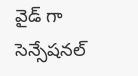వైడ్ గా సెన్సేషనల్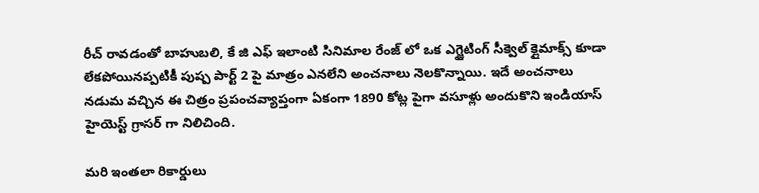రీచ్ రావడంతో బాహుబలి, కే జి ఎఫ్ ఇలాంటి సినిమాల రేంజ్ లో ఒక ఎగ్జైటింగ్ సీక్వెల్ క్లైమాక్స్ కూడా లేకపోయినప్పటికీ పుష్ప పార్ట్ 2 పై మాత్రం ఎనలేని అంచనాలు నెలకొన్నాయి. ఇదే అంచనాలు నడుమ వచ్చిన ఈ చిత్రం ప్రపంచవ్యాప్తంగా ఏకంగా 1890 కోట్ల పైగా వసూళ్లు అందుకొని ఇండియాస్ హైయెస్ట్ గ్రాసర్ గా నిలిచింది.

మరి ఇంతలా రికార్డులు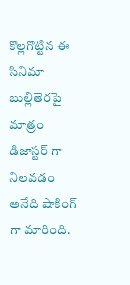కొల్లగొట్టిన ఈ సినిమా బుల్లితెరపై మాత్రం డిజాస్టర్ గా నిలవడం అనేది షాకింగ్ గా మారింది.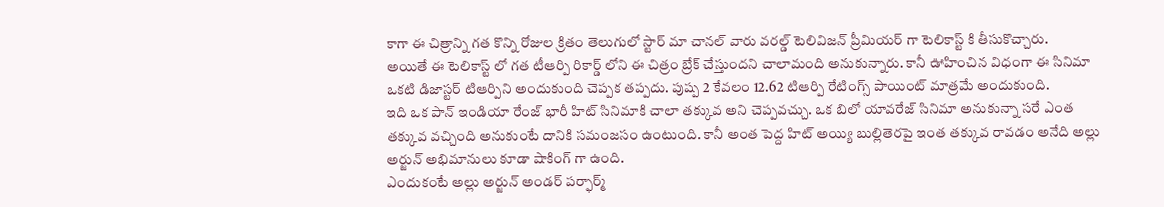కాగా ఈ చిత్రాన్ని గత కొన్ని రోజుల క్రితం తెలుగులో స్టార్ మా చానల్ వారు వరల్డ్ టెలివిజన్ ప్రీమియర్ గా టెలికాస్ట్ కి తీసుకొచ్చారు.
అయితే ఈ టెలికాస్ట్ లో గత టీఆర్పి రికార్డ్ లోని ఈ చిత్రం బ్రేక్ చేస్తుందని చాలామంది అనుకున్నారు. కానీ ఊహించిన విధంగా ఈ సినిమా ఒకటి డిజాస్టర్ టిఆర్పిని అందుకుంది చెప్పక తప్పదు. పుష్ప 2 కేవలం 12.62 టిఆర్పి రేటింగ్స్ పాయింట్ మాత్రమే అందుకుంది.
ఇది ఒక పాన్ ఇండియా రేంజ్ భారీ హిట్ సినిమాకి చాలా తక్కువ అని చెప్పవచ్చు. ఒక బిలో యావరేజ్ సినిమా అనుకున్నా సరే ఎంత తక్కువ వచ్చింది అనుకుంటే దానికి సమంజసం ఉంటుంది. కానీ అంత పెద్ద హిట్ అయ్యి బుల్లితెరపై ఇంత తక్కువ రావడం అనేది అల్లు అర్జున్ అభిమానులు కూడా షాకింగ్ గా ఉంది.
ఎందుకంటే అల్లు అర్జున్ అండర్ పర్ఫార్మ్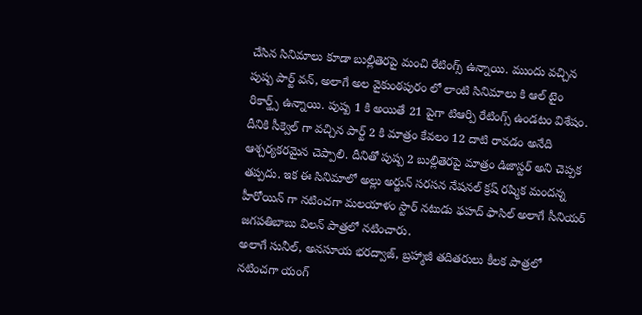చేసిన సినిమాలు కూడా బుల్లితెరపై మంచి రేటింగ్స్ ఉన్నాయి. ముందు వచ్చిన పుష్ప పార్ట్ వన్, అలాగే అల వైకుంఠపురం లో లాంటి సినిమాలు కి ఆల్ టైం రికార్డ్స్ ఉన్నాయి. పుష్ప 1 కి అయితే 21 పైగా టిఆర్పి రేటింగ్స్ ఉండటం విశేషం.
దీనికి సీక్వెల్ గా వచ్చిన పార్ట్ 2 కి మాత్రం కేవలం 12 దాటి రావడం అనేది ఆశ్చర్యకరమైన చెప్పాలి. దీనితో పుష్ప 2 బుల్లితెరపై మాత్రం డిజాస్టర్ అని చెప్పక తప్పదు. ఇక ఈ సినిమాలో అల్లు అర్జున్ సరసన నేషనల్ క్రష్ రష్మిక మందన్న హీరోయిన్ గా నటించగా మలయాళం స్టార్ నటుడు ఫహద్ ఫాసిల్ అలాగే సీనియర్ జగపతిబాబు విలన్ పాత్రలో నటించారు.
అలాగే సునీల్, అనసూయ భరద్వాజ్, బ్రహ్మాజీ తదితరులు కీలక పాత్రలో నటించగా యంగ్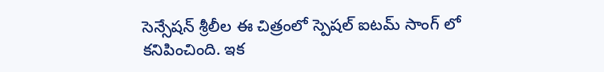సెన్సేషన్ శ్రీలీల ఈ చిత్రంలో స్పెషల్ ఐటమ్ సాంగ్ లో కనిపించింది. ఇక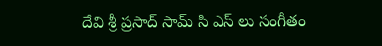దేవి శ్రీ ప్రసాద్ సామ్ సి ఎస్ లు సంగీతం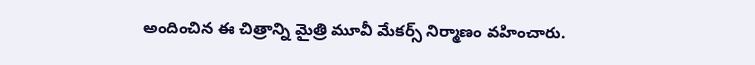అందించిన ఈ చిత్రాన్ని మైత్రి మూవీ మేకర్స్ నిర్మాణం వహించారు.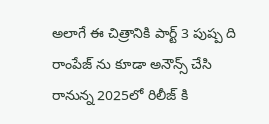అలాగే ఈ చిత్రానికి పార్ట్ 3 పుష్ప ది రాంపేజ్ ను కూడా అనౌన్స్ చేసి రానున్న 2025లో రిలీజ్ కి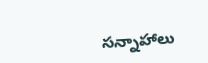సన్నాహాలు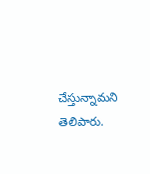చేస్తున్నామని తెలిపారు.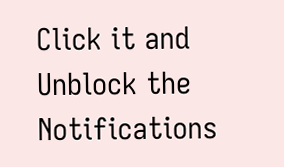Click it and Unblock the Notifications